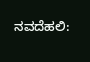ನವದೆಹಲಿ: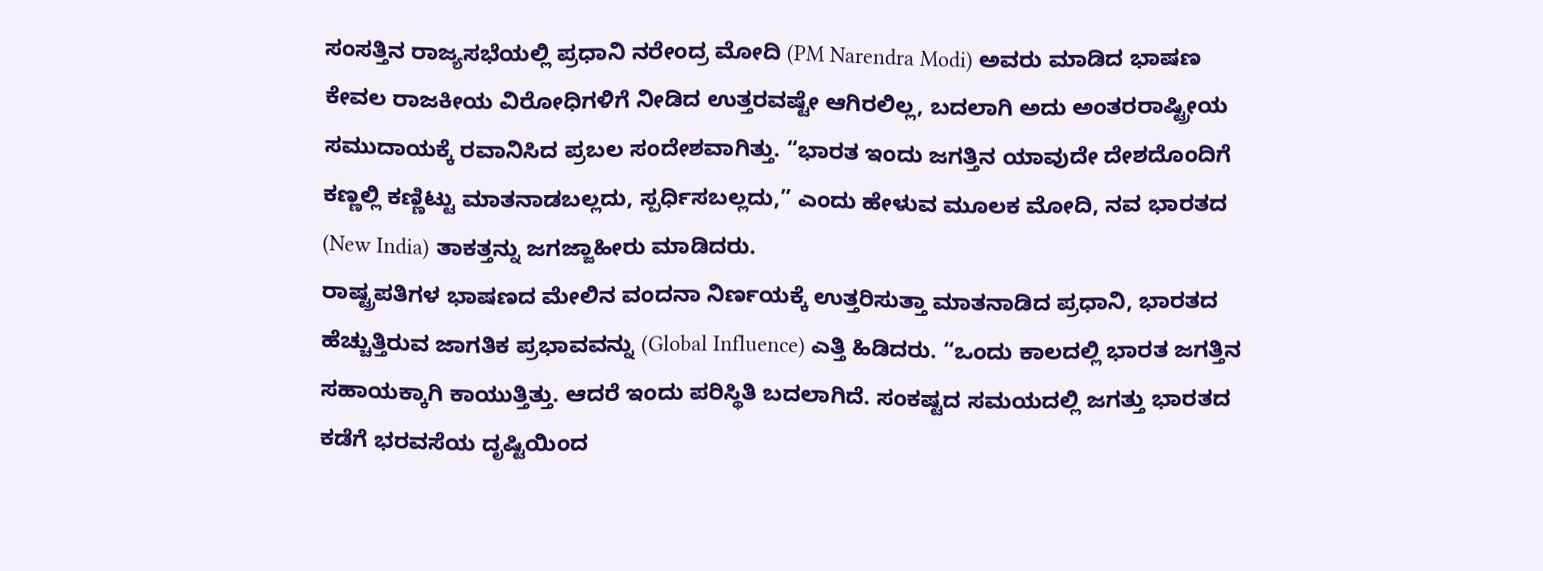ಸಂಸತ್ತಿನ ರಾಜ್ಯಸಭೆಯಲ್ಲಿ ಪ್ರಧಾನಿ ನರೇಂದ್ರ ಮೋದಿ (PM Narendra Modi) ಅವರು ಮಾಡಿದ ಭಾಷಣ ಕೇವಲ ರಾಜಕೀಯ ವಿರೋಧಿಗಳಿಗೆ ನೀಡಿದ ಉತ್ತರವಷ್ಟೇ ಆಗಿರಲಿಲ್ಲ, ಬದಲಾಗಿ ಅದು ಅಂತರರಾಷ್ಟ್ರೀಯ ಸಮುದಾಯಕ್ಕೆ ರವಾನಿಸಿದ ಪ್ರಬಲ ಸಂದೇಶವಾಗಿತ್ತು. “ಭಾರತ ಇಂದು ಜಗತ್ತಿನ ಯಾವುದೇ ದೇಶದೊಂದಿಗೆ ಕಣ್ಣಲ್ಲಿ ಕಣ್ಣಿಟ್ಟು ಮಾತನಾಡಬಲ್ಲದು, ಸ್ಪರ್ಧಿಸಬಲ್ಲದು,” ಎಂದು ಹೇಳುವ ಮೂಲಕ ಮೋದಿ, ನವ ಭಾರತದ (New India) ತಾಕತ್ತನ್ನು ಜಗಜ್ಜಾಹೀರು ಮಾಡಿದರು.
ರಾಷ್ಟ್ರಪತಿಗಳ ಭಾಷಣದ ಮೇಲಿನ ವಂದನಾ ನಿರ್ಣಯಕ್ಕೆ ಉತ್ತರಿಸುತ್ತಾ ಮಾತನಾಡಿದ ಪ್ರಧಾನಿ, ಭಾರತದ ಹೆಚ್ಚುತ್ತಿರುವ ಜಾಗತಿಕ ಪ್ರಭಾವವನ್ನು (Global Influence) ಎತ್ತಿ ಹಿಡಿದರು. “ಒಂದು ಕಾಲದಲ್ಲಿ ಭಾರತ ಜಗತ್ತಿನ ಸಹಾಯಕ್ಕಾಗಿ ಕಾಯುತ್ತಿತ್ತು. ಆದರೆ ಇಂದು ಪರಿಸ್ಥಿತಿ ಬದಲಾಗಿದೆ. ಸಂಕಷ್ಟದ ಸಮಯದಲ್ಲಿ ಜಗತ್ತು ಭಾರತದ ಕಡೆಗೆ ಭರವಸೆಯ ದೃಷ್ಟಿಯಿಂದ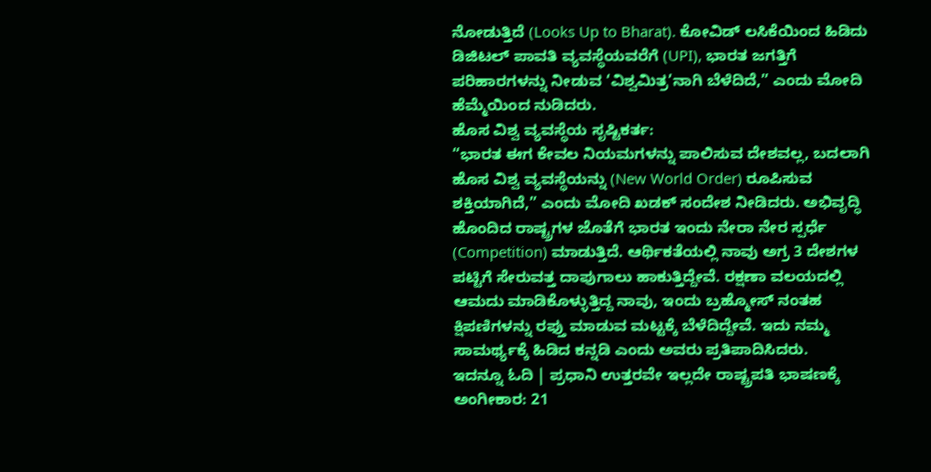ನೋಡುತ್ತಿದೆ (Looks Up to Bharat). ಕೋವಿಡ್ ಲಸಿಕೆಯಿಂದ ಹಿಡಿದು ಡಿಜಿಟಲ್ ಪಾವತಿ ವ್ಯವಸ್ಥೆಯವರೆಗೆ (UPI), ಭಾರತ ಜಗತ್ತಿಗೆ ಪರಿಹಾರಗಳನ್ನು ನೀಡುವ ‘ವಿಶ್ವಮಿತ್ರ’ನಾಗಿ ಬೆಳೆದಿದೆ,” ಎಂದು ಮೋದಿ ಹೆಮ್ಮೆಯಿಂದ ನುಡಿದರು.
ಹೊಸ ವಿಶ್ವ ವ್ಯವಸ್ಥೆಯ ಸೃಷ್ಟಿಕರ್ತ:
“ಭಾರತ ಈಗ ಕೇವಲ ನಿಯಮಗಳನ್ನು ಪಾಲಿಸುವ ದೇಶವಲ್ಲ, ಬದಲಾಗಿ ಹೊಸ ವಿಶ್ವ ವ್ಯವಸ್ಥೆಯನ್ನು (New World Order) ರೂಪಿಸುವ ಶಕ್ತಿಯಾಗಿದೆ,” ಎಂದು ಮೋದಿ ಖಡಕ್ ಸಂದೇಶ ನೀಡಿದರು. ಅಭಿವೃದ್ಧಿ ಹೊಂದಿದ ರಾಷ್ಟ್ರಗಳ ಜೊತೆಗೆ ಭಾರತ ಇಂದು ನೇರಾ ನೇರ ಸ್ಪರ್ಧೆ (Competition) ಮಾಡುತ್ತಿದೆ. ಆರ್ಥಿಕತೆಯಲ್ಲಿ ನಾವು ಅಗ್ರ 3 ದೇಶಗಳ ಪಟ್ಟಿಗೆ ಸೇರುವತ್ತ ದಾಪುಗಾಲು ಹಾಕುತ್ತಿದ್ದೇವೆ. ರಕ್ಷಣಾ ವಲಯದಲ್ಲಿ ಆಮದು ಮಾಡಿಕೊಳ್ಳುತ್ತಿದ್ದ ನಾವು, ಇಂದು ಬ್ರಹ್ಮೋಸ್ ನಂತಹ ಕ್ಷಿಪಣಿಗಳನ್ನು ರಫ್ತು ಮಾಡುವ ಮಟ್ಟಕ್ಕೆ ಬೆಳೆದಿದ್ದೇವೆ. ಇದು ನಮ್ಮ ಸಾಮರ್ಥ್ಯಕ್ಕೆ ಹಿಡಿದ ಕನ್ನಡಿ ಎಂದು ಅವರು ಪ್ರತಿಪಾದಿಸಿದರು.
ಇದನ್ನೂ ಓದಿ | ಪ್ರಧಾನಿ ಉತ್ತರವೇ ಇಲ್ಲದೇ ರಾಷ್ಟ್ರಪತಿ ಭಾಷಣಕ್ಕೆ ಅಂಗೀಕಾರ: 21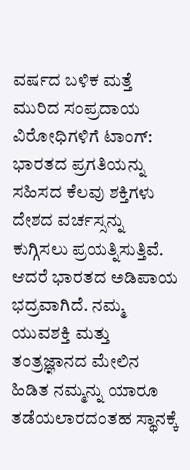ವರ್ಷದ ಬಳಿಕ ಮತ್ತೆ ಮುರಿದ ಸಂಪ್ರದಾಯ
ವಿರೋಧಿಗಳಿಗೆ ಟಾಂಗ್:
ಭಾರತದ ಪ್ರಗತಿಯನ್ನು ಸಹಿಸದ ಕೆಲವು ಶಕ್ತಿಗಳು ದೇಶದ ವರ್ಚಸ್ಸನ್ನು ಕುಗ್ಗಿಸಲು ಪ್ರಯತ್ನಿಸುತ್ತಿವೆ. ಆದರೆ ಭಾರತದ ಅಡಿಪಾಯ ಭದ್ರವಾಗಿದೆ. ನಮ್ಮ ಯುವಶಕ್ತಿ ಮತ್ತು ತಂತ್ರಜ್ಞಾನದ ಮೇಲಿನ ಹಿಡಿತ ನಮ್ಮನ್ನು ಯಾರೂ ತಡೆಯಲಾರದಂತಹ ಸ್ಥಾನಕ್ಕೆ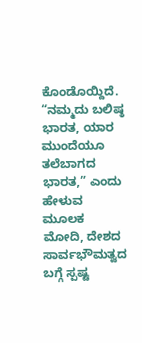ಕೊಂಡೊಯ್ದಿದೆ. “ನಮ್ಮದು ಬಲಿಷ್ಠ ಭಾರತ, ಯಾರ ಮುಂದೆಯೂ ತಲೆಬಾಗದ ಭಾರತ,” ಎಂದು ಹೇಳುವ ಮೂಲಕ ಮೋದಿ, ದೇಶದ ಸಾರ್ವಭೌಮತ್ವದ ಬಗ್ಗೆ ಸ್ಪಷ್ಟ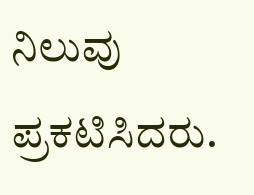ನಿಲುವು ಪ್ರಕಟಿಸಿದರು.